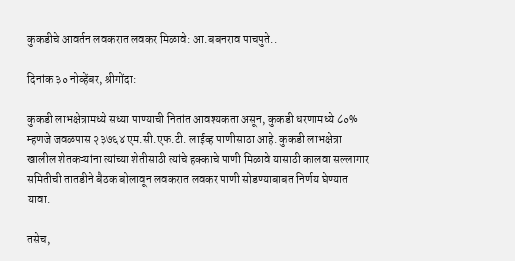कुकडीचे आवर्तन लवकरात लवकर मिळावे: आ.बबनराव पाचपुते..

दिनांक ३० नोव्हेंबर, श्रीगोंदा:

कुकडी लाभक्षेत्रामध्ये सध्या पाण्याची नितांत आवश्यकता असून, कुकडी धरणामध्ये ८०% म्हणजे जवळपास २३७६४ एम.सी.एफ.टी. लाईव्ह पाणीसाठा आहे. कुकडी लाभक्षेत्रा खालील शेतकऱ्यांना त्यांच्या शेतीसाठी त्यांचे हक्काचे पाणी मिळावे यासाठी कालवा सल्लागार समितीची तातडीने बैठक बोलावून लवकरात लवकर पाणी सोडण्याबाबत निर्णय घेण्यात यावा.

तसेच,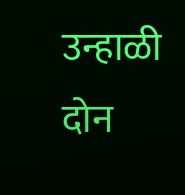उन्हाळी दोन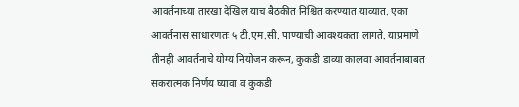आवर्तनाच्या तारखा देखिल याच बैठकीत निश्चित करण्यात याव्यात. एका आवर्तनास साधारणतः ५ टी.एम.सी. पाण्याची आवश्यकता लागते. याप्रमाणे तीनही आवर्तनाचे योग्य नियोजन करून, कुकडी डाव्या कालवा आवर्तनाबाबत सकरात्मक निर्णय घ्यावा व कुकडी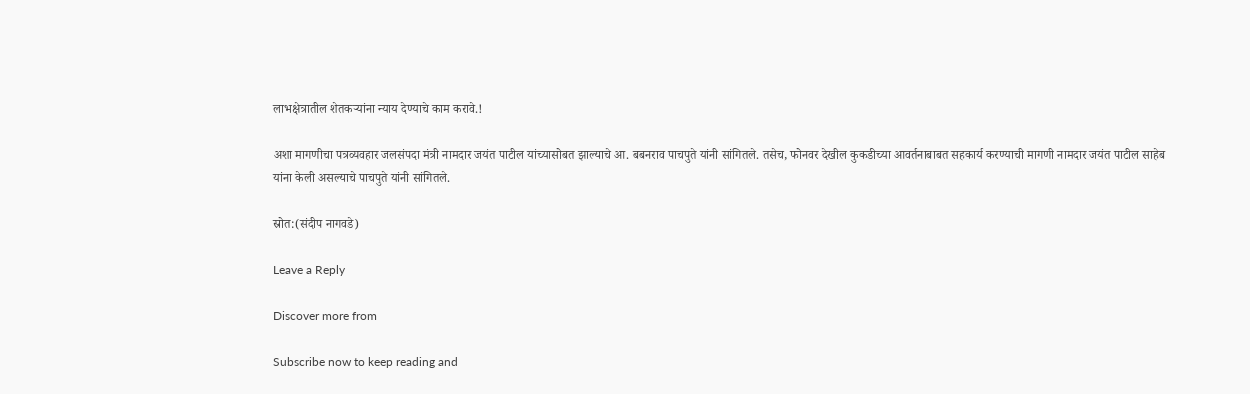लाभक्षेत्रातील शेतकऱ्यांना न्याय देण्याचे काम करावे.!

अशा मागणीचा पत्रव्यवहार जलसंपदा मंत्री नामदार जयंत पाटील यांच्यासोबत झाल्याचे आ. बबनराव पाचपुते यांनी सांगितले. तसेच, फोनवर देखील कुकडीच्या आवर्तनाबाबत सहकार्य करण्याची मागणी नामदार जयंत पाटील साहेब यांना केली असल्याचे पाचपुते यांनी सांगितले.

स्रोत:(संदीप नागवडे)

Leave a Reply

Discover more from

Subscribe now to keep reading and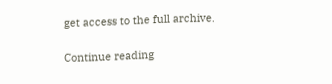get access to the full archive.

Continue reading